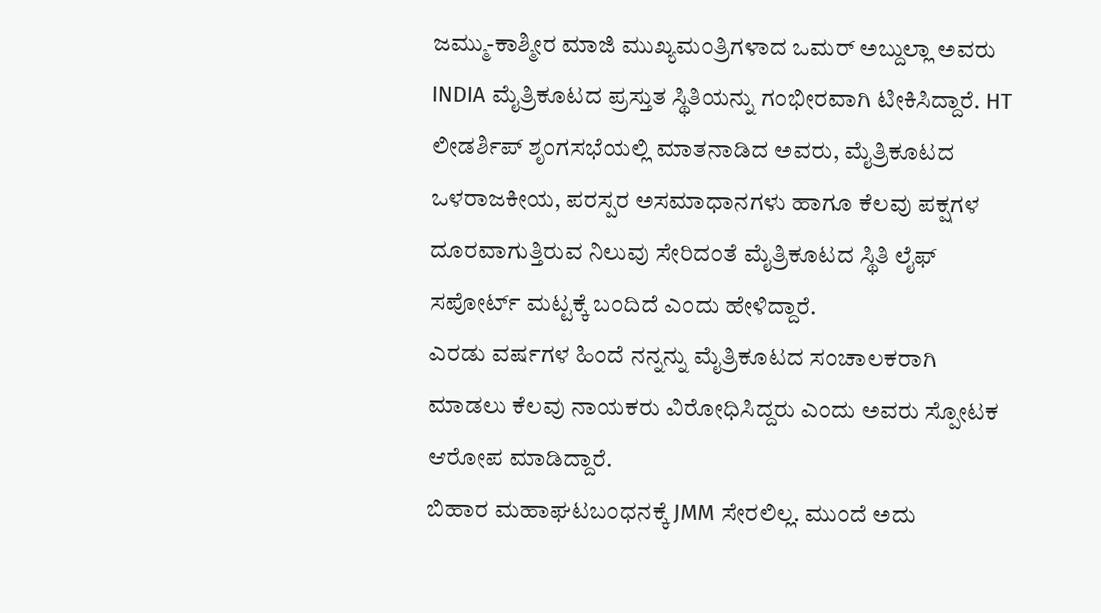ಜಮ್ಮು-ಕಾಶ್ಮೀರ ಮಾಜಿ ಮುಖ್ಯಮಂತ್ರಿಗಳಾದ ಒಮರ್ ಅಬ್ದುಲ್ಲಾ ಅವರು INDIA ಮೈತ್ರಿಕೂಟದ ಪ್ರಸ್ತುತ ಸ್ಥಿತಿಯನ್ನು ಗಂಭೀರವಾಗಿ ಟೀಕಿಸಿದ್ದಾರೆ. HT ಲೀಡರ್ಶಿಪ್ ಶೃಂಗಸಭೆಯಲ್ಲಿ ಮಾತನಾಡಿದ ಅವರು, ಮೈತ್ರಿಕೂಟದ ಒಳರಾಜಕೀಯ, ಪರಸ್ಪರ ಅಸಮಾಧಾನಗಳು ಹಾಗೂ ಕೆಲವು ಪಕ್ಷಗಳ ದೂರವಾಗುತ್ತಿರುವ ನಿಲುವು ಸೇರಿದಂತೆ ಮೈತ್ರಿಕೂಟದ ಸ್ಥಿತಿ ಲೈಫ್ ಸಪೋರ್ಟ್ ಮಟ್ಟಕ್ಕೆ ಬಂದಿದೆ ಎಂದು ಹೇಳಿದ್ದಾರೆ.
ಎರಡು ವರ್ಷಗಳ ಹಿಂದೆ ನನ್ನನ್ನು ಮೈತ್ರಿಕೂಟದ ಸಂಚಾಲಕರಾಗಿ ಮಾಡಲು ಕೆಲವು ನಾಯಕರು ವಿರೋಧಿಸಿದ್ದರು ಎಂದು ಅವರು ಸ್ಪೋಟಕ ಆರೋಪ ಮಾಡಿದ್ದಾರೆ.
ಬಿಹಾರ ಮಹಾಘಟಬಂಧನಕ್ಕೆ JMM ಸೇರಲಿಲ್ಲ. ಮುಂದೆ ಅದು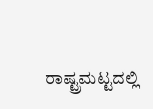ರಾಷ್ಟ್ರಮಟ್ಟದಲ್ಲಿ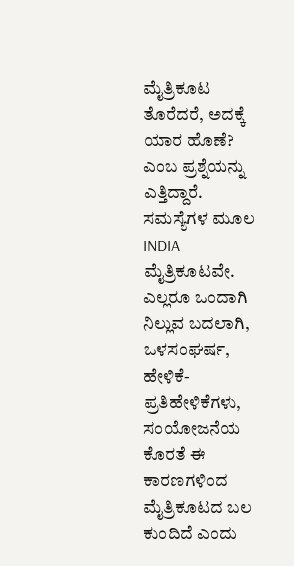ಮೈತ್ರಿಕೂಟ ತೊರೆದರೆ, ಅದಕ್ಕೆ ಯಾರ ಹೊಣೆ? ಎಂಬ ಪ್ರಶ್ನೆಯನ್ನು ಎತ್ತಿದ್ದಾರೆ.
ಸಮಸ್ಯೆಗಳ ಮೂಲ INDIA ಮೈತ್ರಿಕೂಟವೇ. ಎಲ್ಲರೂ ಒಂದಾಗಿ ನಿಲ್ಲುವ ಬದಲಾಗಿ, ಒಳಸಂಘರ್ಷ, ಹೇಳಿಕೆ-ಪ್ರತಿಹೇಳಿಕೆಗಳು, ಸಂಯೋಜನೆಯ ಕೊರತೆ ಈ ಕಾರಣಗಳಿಂದ ಮೈತ್ರಿಕೂಟದ ಬಲ ಕುಂದಿದೆ ಎಂದು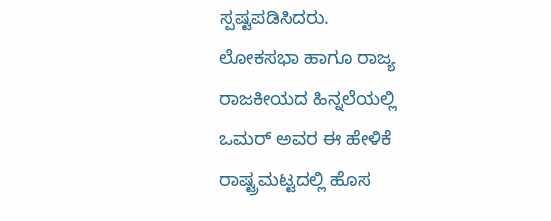ಸ್ಪಷ್ಟಪಡಿಸಿದರು.
ಲೋಕಸಭಾ ಹಾಗೂ ರಾಜ್ಯ ರಾಜಕೀಯದ ಹಿನ್ನಲೆಯಲ್ಲಿ ಒಮರ್ ಅವರ ಈ ಹೇಳಿಕೆ ರಾಷ್ಟ್ರಮಟ್ಟದಲ್ಲಿ ಹೊಸ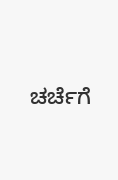ಚರ್ಚೆಗೆ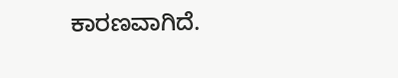ಕಾರಣವಾಗಿದೆ.